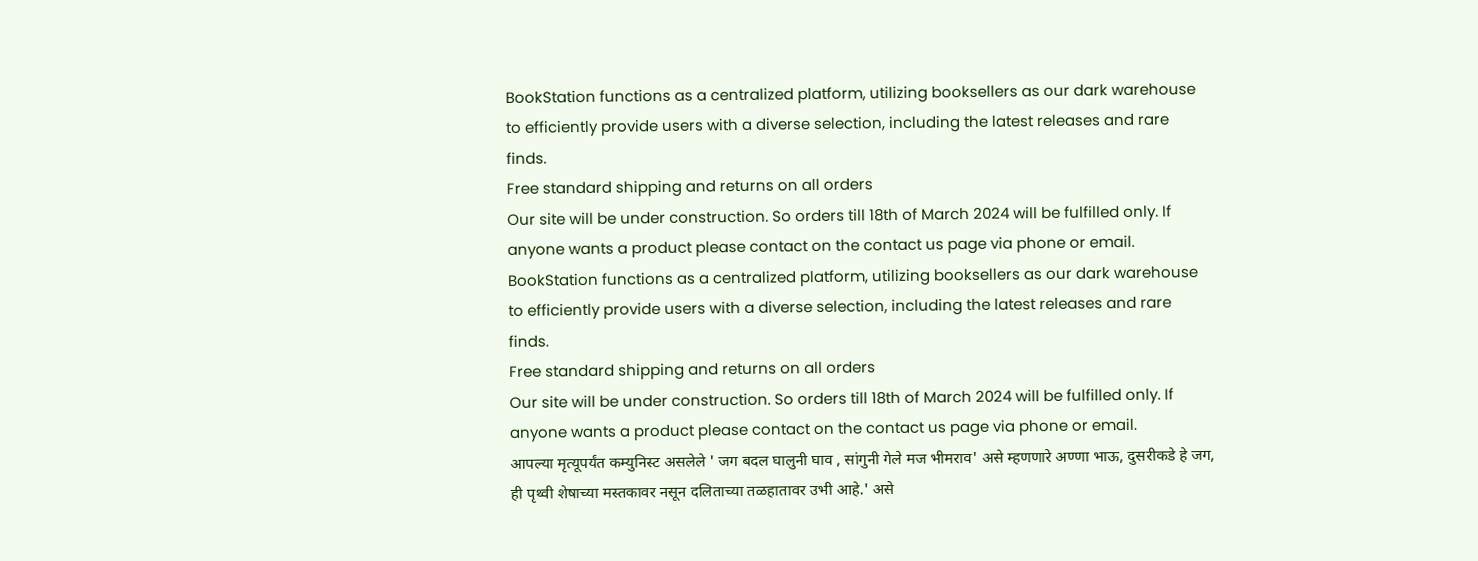BookStation functions as a centralized platform, utilizing booksellers as our dark warehouse to efficiently provide users with a diverse selection, including the latest releases and rare finds.
Free standard shipping and returns on all orders
Our site will be under construction. So orders till 18th of March 2024 will be fulfilled only. If anyone wants a product please contact on the contact us page via phone or email.
BookStation functions as a centralized platform, utilizing booksellers as our dark warehouse to efficiently provide users with a diverse selection, including the latest releases and rare finds.
Free standard shipping and returns on all orders
Our site will be under construction. So orders till 18th of March 2024 will be fulfilled only. If anyone wants a product please contact on the contact us page via phone or email.
आपल्या मृत्यूपर्यंत कम्युनिस्ट असलेले ' जग बदल घालुनी घाव , सांगुनी गेले मज भीमराव' असे म्हणणारे अण्णा भाऊ, दुसरीकडे हे जग, ही पृथ्वी शेषाच्या मस्तकावर नसून दलिताच्या तळहातावर उभी आहे.' असे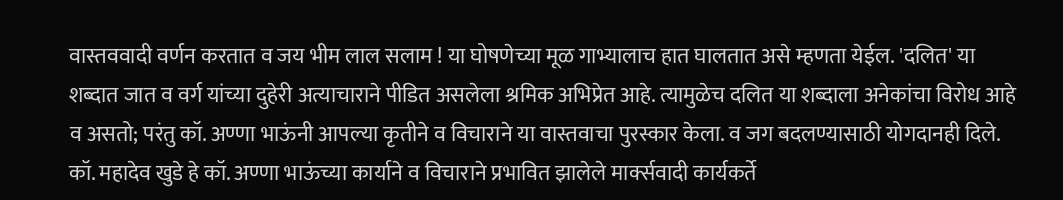वास्तववादी वर्णन करतात व जय भीम लाल सलाम ! या घोषणेच्या मूळ गाभ्यालाच हात घालतात असे म्हणता येईल. 'दलित' या शब्दात जात व वर्ग यांच्या दुहेरी अत्याचाराने पीडित असलेला श्रमिक अभिप्रेत आहे. त्यामुळेच दलित या शब्दाला अनेकांचा विरोध आहे व असतो; परंतु कॉ. अण्णा भाऊंनी आपल्या कृतीने व विचाराने या वास्तवाचा पुरस्कार केला. व जग बदलण्यासाठी योगदानही दिले. कॉ. महादेव खुडे हे कॉ. अण्णा भाऊंच्या कार्याने व विचाराने प्रभावित झालेले मार्क्सवादी कार्यकर्ते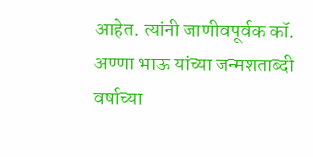आहेत. त्यांनी जाणीवपूर्वक कॉ. अण्णा भाऊ यांच्या जन्मशताब्दी वर्षाच्या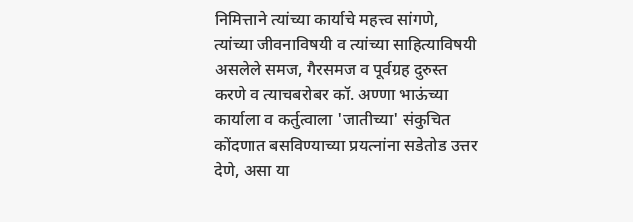निमित्ताने त्यांच्या कार्याचे महत्त्व सांगणे, त्यांच्या जीवनाविषयी व त्यांच्या साहित्याविषयी असलेले समज, गैरसमज व पूर्वग्रह दुरुस्त करणे व त्याचबरोबर कॉ. अण्णा भाऊंच्या कार्याला व कर्तुत्वाला 'जातीच्या' संकुचित कोंदणात बसविण्याच्या प्रयत्नांना सडेतोड उत्तर देणे, असा या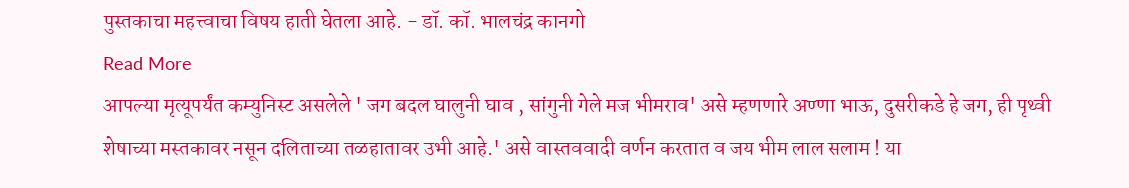पुस्तकाचा महत्त्वाचा विषय हाती घेतला आहे. - डॉ. कॉ. भालचंद्र कानगो
Read More
आपल्या मृत्यूपर्यंत कम्युनिस्ट असलेले ' जग बदल घालुनी घाव , सांगुनी गेले मज भीमराव' असे म्हणणारे अण्णा भाऊ, दुसरीकडे हे जग, ही पृथ्वी शेषाच्या मस्तकावर नसून दलिताच्या तळहातावर उभी आहे.' असे वास्तववादी वर्णन करतात व जय भीम लाल सलाम ! या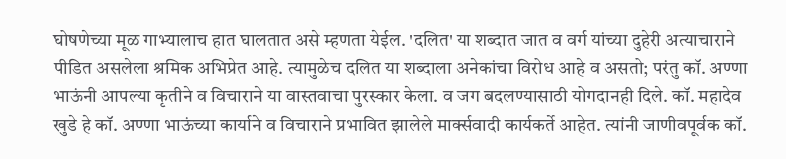घोषणेच्या मूळ गाभ्यालाच हात घालतात असे म्हणता येईल. 'दलित' या शब्दात जात व वर्ग यांच्या दुहेरी अत्याचाराने पीडित असलेला श्रमिक अभिप्रेत आहे. त्यामुळेच दलित या शब्दाला अनेकांचा विरोध आहे व असतो; परंतु कॉ. अण्णा भाऊंनी आपल्या कृतीने व विचाराने या वास्तवाचा पुरस्कार केला. व जग बदलण्यासाठी योगदानही दिले. कॉ. महादेव खुडे हे कॉ. अण्णा भाऊंच्या कार्याने व विचाराने प्रभावित झालेले मार्क्सवादी कार्यकर्ते आहेत. त्यांनी जाणीवपूर्वक कॉ.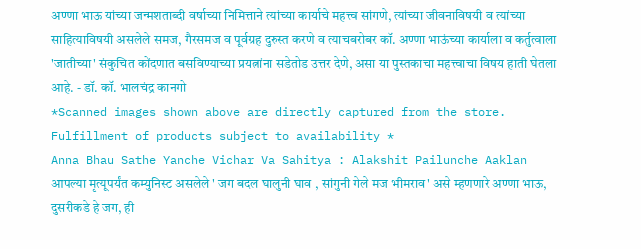अण्णा भाऊ यांच्या जन्मशताब्दी वर्षाच्या निमित्ताने त्यांच्या कार्याचे महत्त्व सांगणे, त्यांच्या जीवनाविषयी व त्यांच्या साहित्याविषयी असलेले समज, गैरसमज व पूर्वग्रह दुरुस्त करणे व त्याचबरोबर कॉ. अण्णा भाऊंच्या कार्याला व कर्तुत्वाला 'जातीच्या' संकुचित कोंदणात बसविण्याच्या प्रयत्नांना सडेतोड उत्तर देणे, असा या पुस्तकाचा महत्त्वाचा विषय हाती घेतला आहे. - डॉ. कॉ. भालचंद्र कानगो
*Scanned images shown above are directly captured from the store. Fulfillment of products subject to availability *
Anna Bhau Sathe Yanche Vichar Va Sahitya : Alakshit Pailunche Aaklan
आपल्या मृत्यूपर्यंत कम्युनिस्ट असलेले ' जग बदल घालुनी घाव , सांगुनी गेले मज भीमराव' असे म्हणणारे अण्णा भाऊ, दुसरीकडे हे जग, ही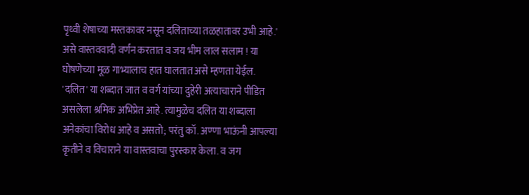पृथ्वी शेषाच्या मस्तकावर नसून दलिताच्या तळहातावर उभी आहे.' असे वास्तववादी वर्णन करतात व जय भीम लाल सलाम ! या घोषणेच्या मूळ गाभ्यालाच हात घालतात असे म्हणता येईल. 'दलित' या शब्दात जात व वर्ग यांच्या दुहेरी अत्याचाराने पीडित असलेला श्रमिक अभिप्रेत आहे. त्यामुळेच दलित या शब्दाला अनेकांचा विरोध आहे व असतो; परंतु कॉ. अण्णा भाऊंनी आपल्या कृतीने व विचाराने या वास्तवाचा पुरस्कार केला. व जग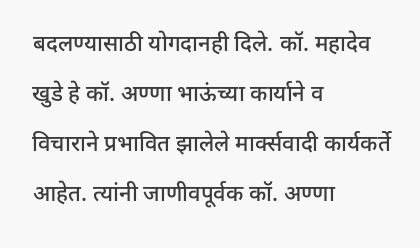बदलण्यासाठी योगदानही दिले. कॉ. महादेव खुडे हे कॉ. अण्णा भाऊंच्या कार्याने व विचाराने प्रभावित झालेले मार्क्सवादी कार्यकर्ते आहेत. त्यांनी जाणीवपूर्वक कॉ. अण्णा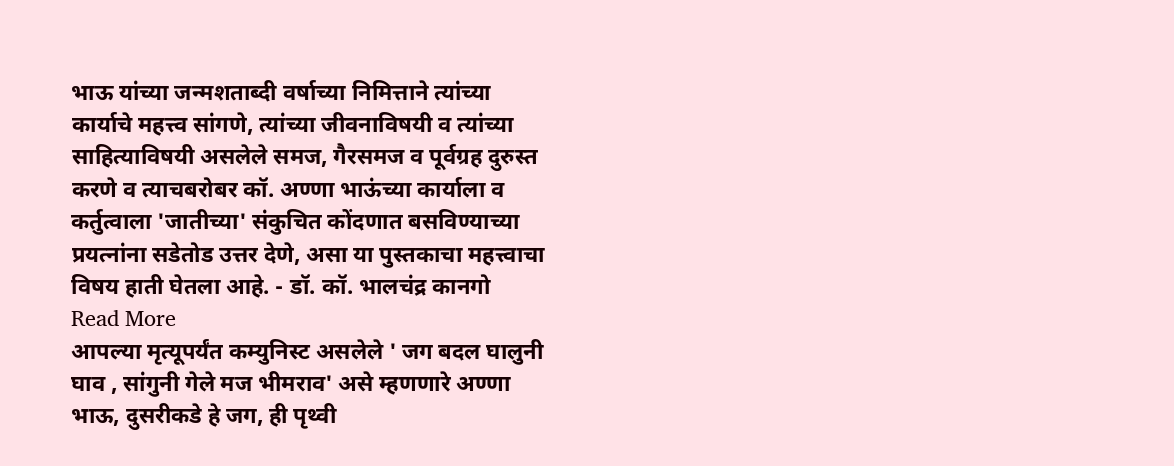भाऊ यांच्या जन्मशताब्दी वर्षाच्या निमित्ताने त्यांच्या कार्याचे महत्त्व सांगणे, त्यांच्या जीवनाविषयी व त्यांच्या साहित्याविषयी असलेले समज, गैरसमज व पूर्वग्रह दुरुस्त करणे व त्याचबरोबर कॉ. अण्णा भाऊंच्या कार्याला व कर्तुत्वाला 'जातीच्या' संकुचित कोंदणात बसविण्याच्या प्रयत्नांना सडेतोड उत्तर देणे, असा या पुस्तकाचा महत्त्वाचा विषय हाती घेतला आहे. - डॉ. कॉ. भालचंद्र कानगो
Read More
आपल्या मृत्यूपर्यंत कम्युनिस्ट असलेले ' जग बदल घालुनी घाव , सांगुनी गेले मज भीमराव' असे म्हणणारे अण्णा भाऊ, दुसरीकडे हे जग, ही पृथ्वी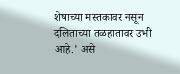शेषाच्या मस्तकावर नसून दलिताच्या तळहातावर उभी आहे.' असे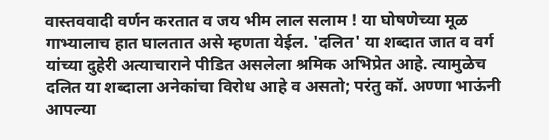वास्तववादी वर्णन करतात व जय भीम लाल सलाम ! या घोषणेच्या मूळ गाभ्यालाच हात घालतात असे म्हणता येईल. 'दलित' या शब्दात जात व वर्ग यांच्या दुहेरी अत्याचाराने पीडित असलेला श्रमिक अभिप्रेत आहे. त्यामुळेच दलित या शब्दाला अनेकांचा विरोध आहे व असतो; परंतु कॉ. अण्णा भाऊंनी आपल्या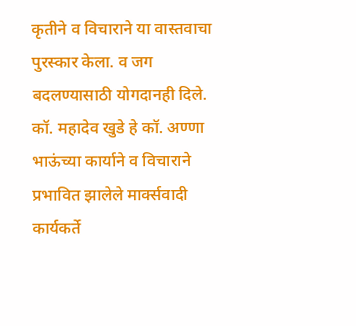कृतीने व विचाराने या वास्तवाचा पुरस्कार केला. व जग बदलण्यासाठी योगदानही दिले. कॉ. महादेव खुडे हे कॉ. अण्णा भाऊंच्या कार्याने व विचाराने प्रभावित झालेले मार्क्सवादी कार्यकर्ते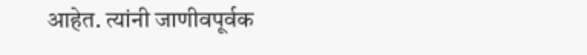आहेत. त्यांनी जाणीवपूर्वक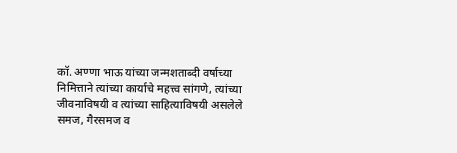कॉ. अण्णा भाऊ यांच्या जन्मशताब्दी वर्षाच्या निमित्ताने त्यांच्या कार्याचे महत्त्व सांगणे, त्यांच्या जीवनाविषयी व त्यांच्या साहित्याविषयी असलेले समज, गैरसमज व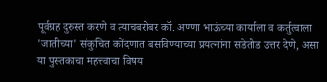पूर्वग्रह दुरुस्त करणे व त्याचबरोबर कॉ. अण्णा भाऊंच्या कार्याला व कर्तुत्वाला 'जातीच्या' संकुचित कोंदणात बसविण्याच्या प्रयत्नांना सडेतोड उत्तर देणे, असा या पुस्तकाचा महत्त्वाचा विषय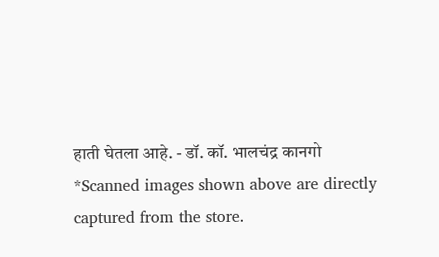हाती घेतला आहे. - डॉ. कॉ. भालचंद्र कानगो
*Scanned images shown above are directly captured from the store.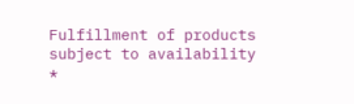Fulfillment of products subject to availability *